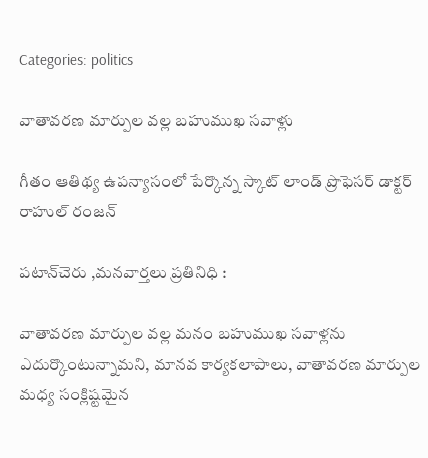Categories: politics

వాతావరణ మార్పుల వల్ల బహుముఖ సవాళ్లు

గీతం ఆతిథ్య ఉపన్యాసంలో పేర్కొన్న స్కాట్ లాండ్ ప్రొఫెసర్ డాక్టర్ రాహుల్ రంజన్

పటాన్‌చెరు ,మనవార్తలు ప్రతినిధి :

వాతావరణ మార్పుల వల్ల మనం బహుముఖ సవాళ్లను ఎదుర్కొంటున్నామని, మానవ కార్యకలాపాలు, వాతావరణ మార్పుల మధ్య సంక్లిష్టమైన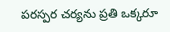పరస్పర చర్యను ప్రతి ఒక్కరూ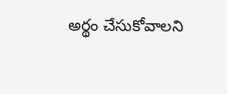అర్థం చేసుకోవాలని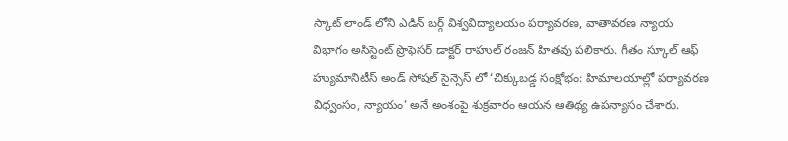స్కాట్ లాండ్ లోని ఎడిన్ బర్గ్ విశ్వవిద్యాలయం పర్యావరణ, వాతావరణ న్యాయ విభాగం అసిస్టెంట్ ప్రొఫెసర్ డాక్టర్ రాహుల్ రంజన్ హితవు పలికారు. గీతం స్కూల్ ఆఫ్ హ్యుమానిటీస్ అండ్ సోషల్ సైన్సెస్ లో ‘చిక్కుబడ్డ సంక్షోభం: హిమాలయాల్లో పర్యావరణ విధ్వంసం, న్యాయం’ అనే అంశంపై శుక్రవారం ఆయన ఆతిథ్య ఉపన్యాసం చేశారు.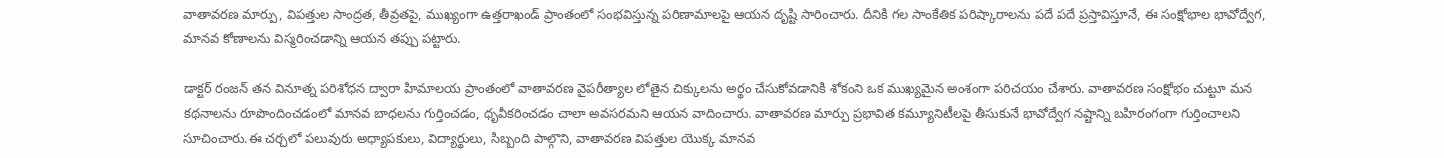వాతావరణ మార్పు, విపత్తుల సాంద్రత, తీవ్రతపై, ముఖ్యంగా ఉత్తరాఖండ్ ప్రాంతంలో సంభవిస్తున్న పరిణామాలపై ఆయన దృష్టి సారించారు. దీనికి గల సాంకేతిక పరిష్కారాలను పదే పదే ప్రస్తావిస్తూనే, ఈ సంక్షోభాల భావోద్వేగ, మానవ కోణాలను విస్మరించడాన్ని ఆయన తప్పు పట్టారు.

డాక్టర్ రంజన్ తన వినూత్న పరిశోధన ద్వారా హిమాలయ ప్రాంతంలో వాతావరణ వైపరీత్యాల లోతైన చిక్కులను అర్థం చేసుకోవడానికి శోకంని ఒక ముఖ్యమైన అంశంగా పరిచయం చేశారు. వాతావరణ సంక్షోభం చుట్టూ మన కథనాలను రూపొందించడంలో మానవ బాధలను గుర్తించడం, ధృవీకరించడం చాలా అవసరమని ఆయన వాదించారు. వాతావరణ మార్పు ప్రభావిత కమ్యూనిటీలపై తీసుకునే భావోద్వేగ నష్టాన్ని బహిరంగంగా గుర్తించాలని సూచించారు.ఈ చర్చలో పలువురు అధ్యాపకులు, విద్యార్థులు, సిబ్బంది పాల్గొని, వాతావరణ విపత్తుల యొక్క మానవ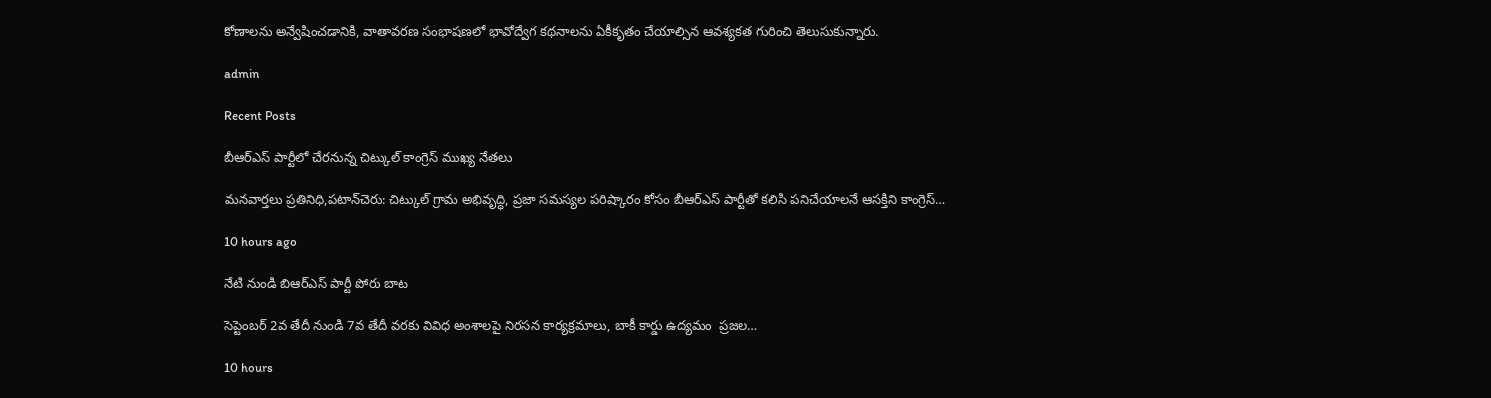కోణాలను అన్వేషించడానికి, వాతావరణ సంభాషణలో భావోద్వేగ కథనాలను ఏకీకృతం చేయాల్సిన ఆవశ్యకత గురించి తెలుసుకున్నారు.

admin

Recent Posts

బీఆర్ఎస్ పార్టీలో చేరనున్న చిట్కుల్ కాంగ్రెస్ ముఖ్య నేతలు

మనవార్తలు ప్రతినిధి,పటాన్‌చెరు: చిట్కుల్ గ్రామ అభివృద్ధి, ప్రజా సమస్యల పరిష్కారం కోసం బీఆర్ఎస్ పార్టీతో కలిసి పనిచేయాలనే ఆసక్తిని కాంగ్రెస్…

10 hours ago

నేటి నుండి బిఆర్ఎస్ పార్టీ పోరు బాట

సెప్టెంబర్ 2వ తేదీ నుండి 7వ తేదీ వరకు వివిధ అంశాలపై నిరసన కార్యక్రమాలు, బాకీ కార్డు ఉద్యమం  ప్రజల…

10 hours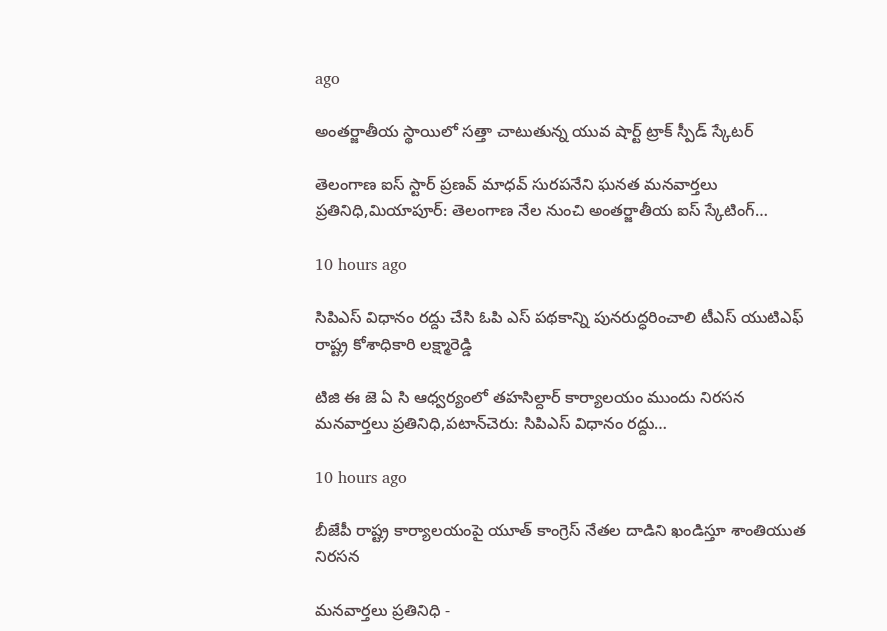ago

అంతర్జాతీయ స్థాయిలో సత్తా చాటుతున్న యువ షార్ట్ ట్రాక్ స్పీడ్ స్కేటర్

తెలంగాణ ఐస్ స్టార్ ప్రణవ్ మాధవ్ సురపనేని ఘనత మనవార్తలు ప్రతినిధి,మియాపూర్: తెలంగాణ నేల నుంచి అంతర్జాతీయ ఐస్ స్కేటింగ్…

10 hours ago

సిపిఎస్ విధానం రద్దు చేసి ఓపి ఎస్ పథకాన్ని పునరుద్ధరించాలి టీఎస్ యుటిఎఫ్ రాష్ట్ర కోశాధికారి లక్ష్మారెడ్డి

టిజి ఈ జె ఏ సి ఆధ్వర్యంలో తహసిల్దార్ కార్యాలయం ముందు నిరసన మనవార్తలు ప్రతినిధి,పటాన్‌చెరు: సిపిఎస్ విధానం రద్దు…

10 hours ago

బీజేపీ రాష్ట్ర కార్యాలయంపై యూత్ కాంగ్రెస్ నేతల దాడిని ఖండిస్తూ శాంతియుత నిరసన

మనవార్తలు ప్రతినిధి -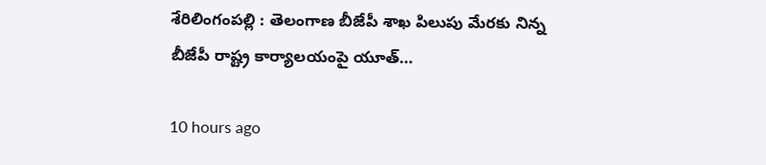శేరిలింగంపల్లి : తెలంగాణ బీజేపీ శాఖ పిలుపు మేరకు నిన్న బీజేపీ రాష్ట్ర కార్యాలయంపై యూత్…

10 hours ago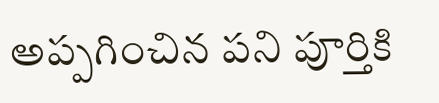అప్పగించిన పని పూర్తికి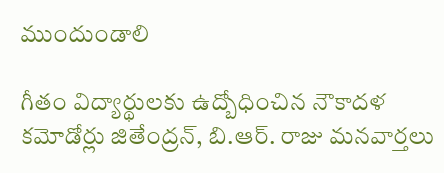ముందుండాలి

గీతం విద్యార్థులకు ఉద్బోధించిన నౌకాదళ కమోడోర్లు జితేంద్రన్, బి.ఆర్. రాజు మనవార్తలు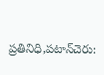ప్రతినిధి,పటాన్‌చెరు: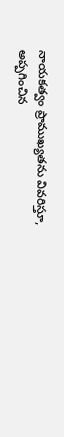నాయకత్వం ప్రాముఖ్యతను వివరిస్తూ, అప్పగించిన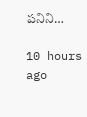పనిని…

10 hours ago